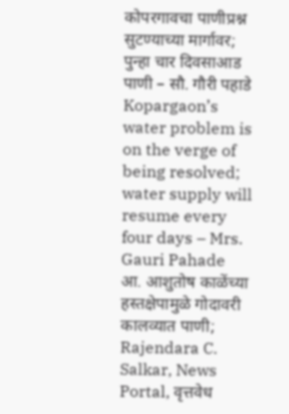कोपरगावचा पाणीप्रश्न सुटण्याच्या मार्गावर; पुन्हा चार दिवसाआड पाणी – सौ. गौरी पहाडे
Kopargaon’s water problem is on the verge of being resolved; water supply will resume every four days – Mrs. Gauri Pahade
आ. आशुतोष काळेंच्या हस्तक्षेपामुळे गोदावरी कालव्यात पाणी;
Rajendara C. Salkar, News Portal, वृत्तवेध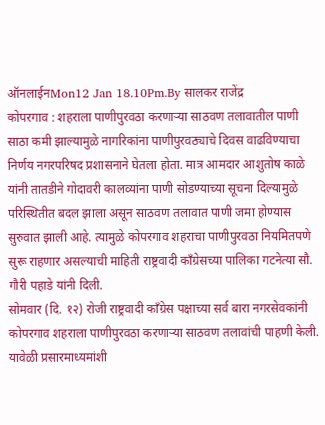ऑनलाईनMon12 Jan 18.10Pm.By सालकर राजेंद्र
कोपरगाव : शहराला पाणीपुरवठा करणाऱ्या साठवण तलावातील पाणी साठा कमी झाल्यामुळे नागरिकांना पाणीपुरवठ्याचे दिवस वाढविण्याचा निर्णय नगरपरिषद प्रशासनाने घेतला होता. मात्र आमदार आशुतोष काळे यांनी तातडीने गोदावरी कालव्यांना पाणी सोडण्याच्या सूचना दिल्यामुळे परिस्थितीत बदल झाला असून साठवण तलावात पाणी जमा होण्यास सुरुवात झाली आहे. त्यामुळे कोपरगाव शहराचा पाणीपुरवठा नियमितपणे सुरू राहणार असल्याची माहिती राष्ट्रवादी काँग्रेसच्या पालिका गटनेत्या सौ. गौरी पहाडे यांनी दिली.
सोमवार (दि. १२) रोजी राष्ट्रवादी काँग्रेस पक्षाच्या सर्व बारा नगरसेवकांनी कोपरगाव शहराला पाणीपुरवठा करणाऱ्या साठवण तलावांची पाहणी केली. यावेळी प्रसारमाध्यमांशी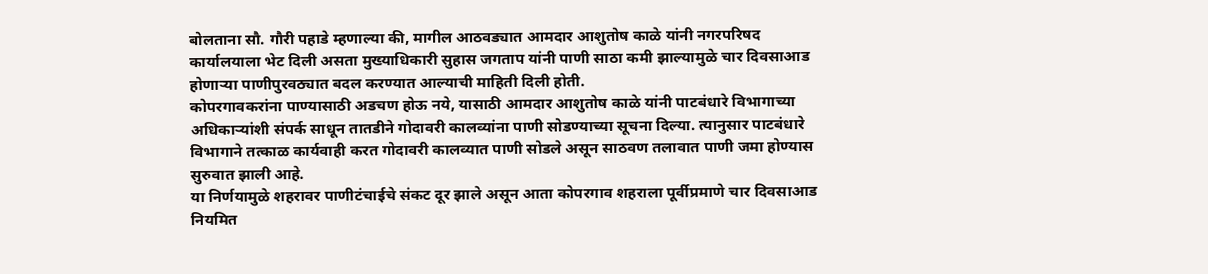बोलताना सौ. गौरी पहाडे म्हणाल्या की, मागील आठवड्यात आमदार आशुतोष काळे यांनी नगरपरिषद कार्यालयाला भेट दिली असता मुख्याधिकारी सुहास जगताप यांनी पाणी साठा कमी झाल्यामुळे चार दिवसाआड होणाऱ्या पाणीपुरवठ्यात बदल करण्यात आल्याची माहिती दिली होती.
कोपरगावकरांना पाण्यासाठी अडचण होऊ नये, यासाठी आमदार आशुतोष काळे यांनी पाटबंधारे विभागाच्या अधिकाऱ्यांशी संपर्क साधून तातडीने गोदावरी कालव्यांना पाणी सोडण्याच्या सूचना दिल्या. त्यानुसार पाटबंधारे विभागाने तत्काळ कार्यवाही करत गोदावरी कालव्यात पाणी सोडले असून साठवण तलावात पाणी जमा होण्यास सुरुवात झाली आहे.
या निर्णयामुळे शहरावर पाणीटंचाईचे संकट दूर झाले असून आता कोपरगाव शहराला पूर्वीप्रमाणे चार दिवसाआड नियमित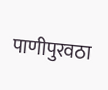पाणीपुरवठा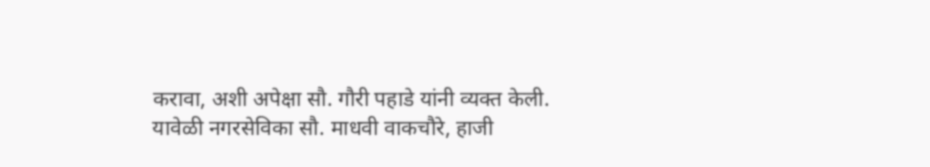करावा, अशी अपेक्षा सौ. गौरी पहाडे यांनी व्यक्त केली.
यावेळी नगरसेविका सौ. माधवी वाकचौरे, हाजी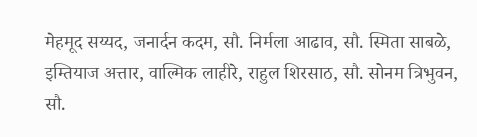मेहमूद सय्यद, जनार्दन कदम, सौ. निर्मला आढाव, सौ. स्मिता साबळे, इम्तियाज अत्तार, वाल्मिक लाहीरे, राहुल शिरसाठ, सौ. सोनम त्रिभुवन, सौ.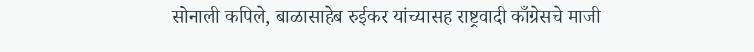सोनाली कपिले, बाळासाहेब रुईकर यांच्यासह राष्ट्रवादी काँग्रेसचे माजी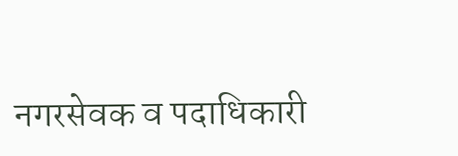नगरसेवक व पदाधिकारी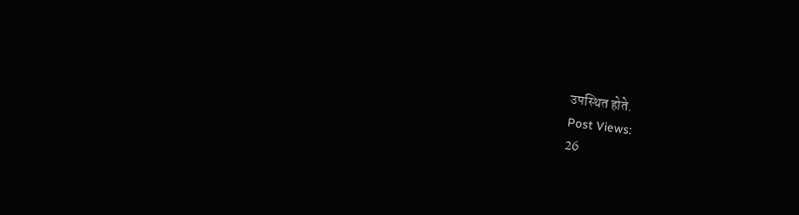उपस्थित होते.
Post Views:
26